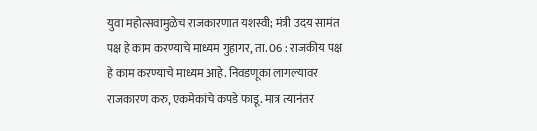युवा महोत्सवामुळेच राजकारणात यशस्वी; मंत्री उदय सामंत
पक्ष हे काम करण्याचे माध्यम गुहागर, ता. 06 : राजकीय पक्ष हे काम करण्याचे माध्यम आहे. निवडणूका लागल्यावर राजकारण करु, एकमेकांचे कपडे फाडू. मात्र त्यानंतर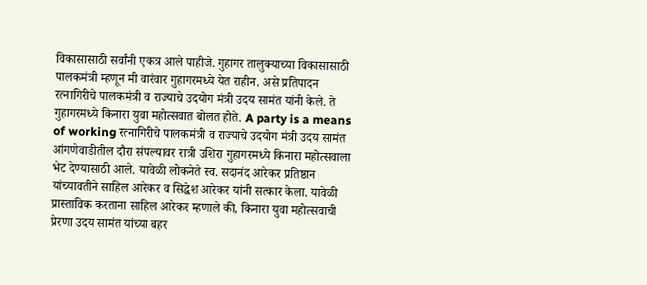विकासासाठी सर्वांनी एकत्र आले पाहीजे. गुहागर तालुक्याच्या विकासासाठी पालकमंत्री म्हणून मी वारंवार गुहागरमध्ये येत राहीन. असे प्रतिपादन रत्नागिरीचे पालकमंत्री व राज्याचे उदयोग मंत्री उदय सामंत यांनी केले. ते गुहागरमध्ये किनारा युवा महोत्सवात बोलत होते. A party is a means of working रत्नागिरीचे पालकमंत्री व राज्याचे उदयोग मंत्री उदय सामंत आंगणेवाडीतील दौरा संपल्यावर रात्री उशिरा गुहागरमध्ये किनारा महोत्सवाला भेट देण्यासाठी आले. यावेळी लोकनेते स्व. सदानंद आरेकर प्रतिष्ठान यांच्यावतीने साहिल आरेकर व सिद्धेश आरेकर यांनी सत्कार केला. यावेळी प्रास्ताविक करताना साहिल आरेकर म्हणाले की, किनारा युवा महोत्सवाची प्रेरणा उदय सामंत यांच्या बहर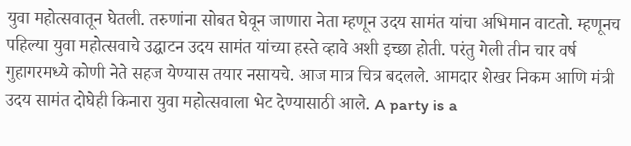युवा महोत्सवातून घेतली. तरुणांना सोबत घेवून जाणारा नेता म्हणून उदय सामंत यांचा अभिमान वाटतो. म्हणूनच पहिल्या युवा महोत्सवाचे उद्घाटन उदय सामंत यांच्या हस्ते व्हावे अशी इच्छा होती. परंतु गेली तीन चार वर्ष गुहागरमध्ये कोणी नेते सहज येण्यास तयार नसायचे. आज मात्र चित्र बदलले. आमदार शेखर निकम आणि मंत्री उदय सामंत दोघेही किनारा युवा महोत्सवाला भेट देण्यासाठी आले. A party is a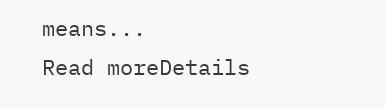means...
Read moreDetails